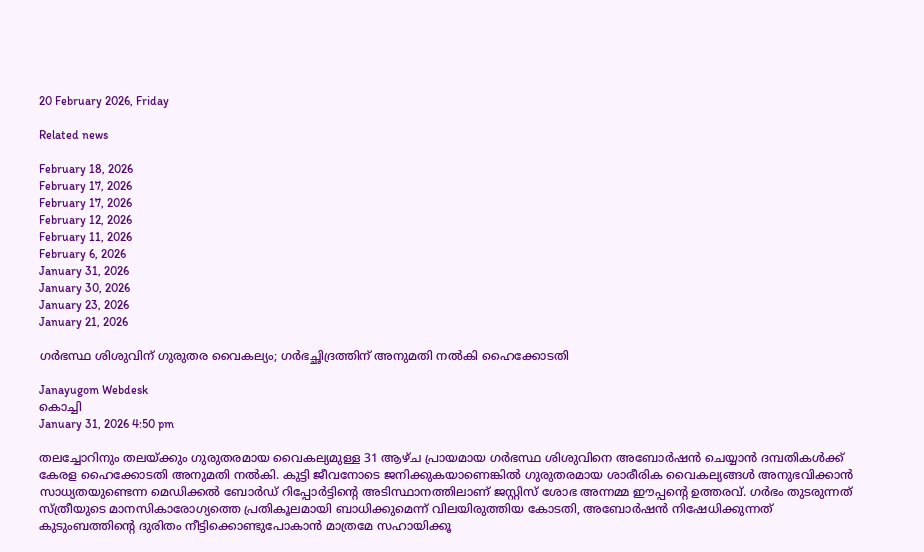20 February 2026, Friday

Related news

February 18, 2026
February 17, 2026
February 17, 2026
February 12, 2026
February 11, 2026
February 6, 2026
January 31, 2026
January 30, 2026
January 23, 2026
January 21, 2026

ഗർഭസ്ഥ ശിശുവിന് ഗുരുതര വൈകല്യം; ഗർഭച്ഛിദ്രത്തിന് അനുമതി നൽകി ഹൈക്കോടതി

Janayugom Webdesk
കൊച്ചി
January 31, 2026 4:50 pm

തലച്ചോറിനും തലയ്ക്കും ഗുരുതരമായ വൈകല്യമുള്ള 31 ആഴ്ച പ്രായമായ ഗർഭസ്ഥ ശിശുവിനെ അബോർഷൻ ചെയ്യാൻ ദമ്പതികൾക്ക് കേരള ഹൈക്കോടതി അനുമതി നൽകി. കുട്ടി ജീവനോടെ ജനിക്കുകയാണെങ്കിൽ ഗുരുതരമായ ശാരീരിക വൈകല്യങ്ങൾ അനുഭവിക്കാൻ സാധ്യതയുണ്ടെന്ന മെഡിക്കൽ ബോർഡ് റിപ്പോർട്ടിന്റെ അടിസ്ഥാനത്തിലാണ് ജസ്റ്റിസ് ശോഭ അന്നമ്മ ഈപ്പന്റെ ഉത്തരവ്. ഗർഭം തുടരുന്നത് സ്ത്രീയുടെ മാനസികാരോഗ്യത്തെ പ്രതികൂലമായി ബാധിക്കുമെന്ന് വിലയിരുത്തിയ കോടതി, അബോർഷൻ നിഷേധിക്കുന്നത് കുടുംബത്തിന്റെ ദുരിതം നീട്ടിക്കൊണ്ടുപോകാൻ മാത്രമേ സഹായിക്കൂ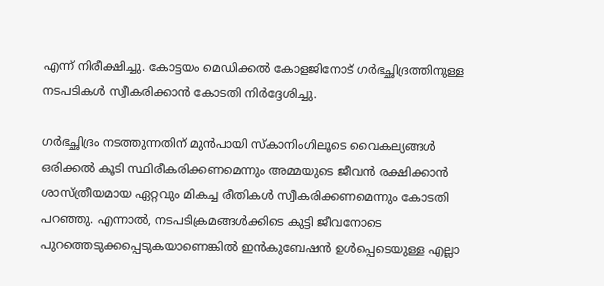എന്ന് നിരീക്ഷിച്ചു. കോട്ടയം മെഡിക്കൽ കോളജിനോട് ഗർഭച്ഛിദ്രത്തിനുള്ള നടപടികൾ സ്വീകരിക്കാൻ കോടതി നിർദ്ദേശിച്ചു.

ഗർഭച്ഛിദ്രം നടത്തുന്നതിന് മുൻപായി സ്കാനിംഗിലൂടെ വൈകല്യങ്ങൾ ഒരിക്കൽ കൂടി സ്ഥിരീകരിക്കണമെന്നും അമ്മയുടെ ജീവൻ രക്ഷിക്കാൻ ശാസ്ത്രീയമായ ഏറ്റവും മികച്ച രീതികൾ സ്വീകരിക്കണമെന്നും കോടതി പറഞ്ഞു. എന്നാൽ, നടപടിക്രമങ്ങൾക്കിടെ കുട്ടി ജീവനോടെ പുറത്തെടുക്കപ്പെടുകയാണെങ്കിൽ ഇൻകുബേഷൻ ഉൾപ്പെടെയുള്ള എല്ലാ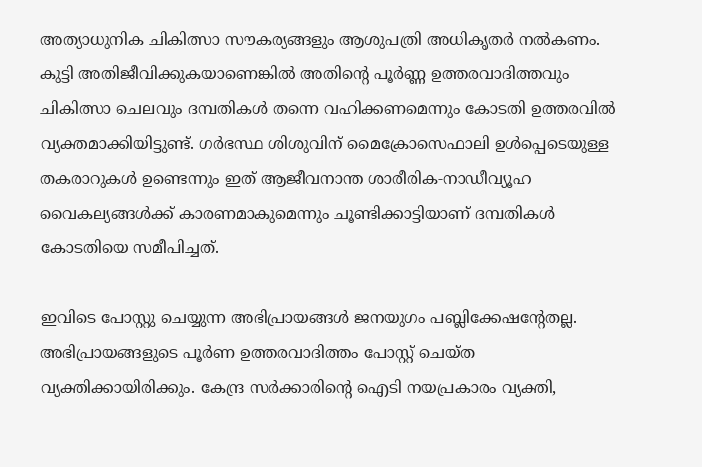അത്യാധുനിക ചികിത്സാ സൗകര്യങ്ങളും ആശുപത്രി അധികൃതർ നൽകണം. കുട്ടി അതിജീവിക്കുകയാണെങ്കിൽ അതിന്റെ പൂർണ്ണ ഉത്തരവാദിത്തവും ചികിത്സാ ചെലവും ദമ്പതികൾ തന്നെ വഹിക്കണമെന്നും കോടതി ഉത്തരവിൽ വ്യക്തമാക്കിയിട്ടുണ്ട്. ഗർഭസ്ഥ ശിശുവിന് മൈക്രോസെഫാലി ഉൾപ്പെടെയുള്ള തകരാറുകൾ ഉണ്ടെന്നും ഇത് ആജീവനാന്ത ശാരീരിക‑നാഡീവ്യൂഹ വൈകല്യങ്ങൾക്ക് കാരണമാകുമെന്നും ചൂണ്ടിക്കാട്ടിയാണ് ദമ്പതികൾ കോടതിയെ സമീപിച്ചത്.

ഇവിടെ പോസ്റ്റു ചെയ്യുന്ന അഭിപ്രായങ്ങള്‍ ജനയുഗം പബ്ലിക്കേഷന്റേതല്ല. അഭിപ്രായങ്ങളുടെ പൂര്‍ണ ഉത്തരവാദിത്തം പോസ്റ്റ് ചെയ്ത വ്യക്തിക്കായിരിക്കും. കേന്ദ്ര സര്‍ക്കാരിന്റെ ഐടി നയപ്രകാരം വ്യക്തി,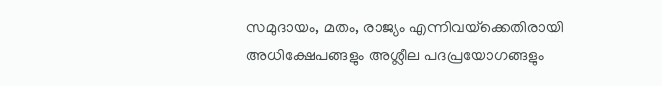സമുദായം, മതം, രാജ്യം എന്നിവയ്‌ക്കെതിരായി അധിക്ഷേപങ്ങളും അശ്ലീല പദപ്രയോഗങ്ങളും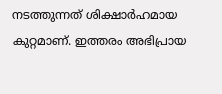നടത്തുന്നത് ശിക്ഷാര്‍ഹമായ കുറ്റമാണ്. ഇത്തരം അഭിപ്രായ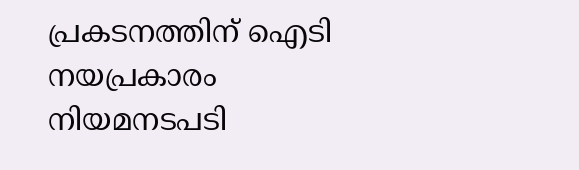പ്രകടനത്തിന് ഐടി നയപ്രകാരം നിയമനടപടി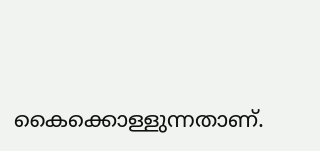കൈക്കൊള്ളുന്നതാണ്.